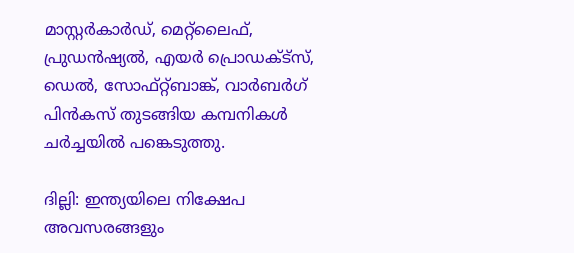മാസ്റ്റർകാർഡ്, മെറ്റ്ലൈഫ്, പ്രുഡൻഷ്യൽ, എയർ പ്രൊഡക്ട്സ്, ഡെൽ, സോഫ്റ്റ്ബാങ്ക്, വാർബർഗ് പിൻകസ് തുടങ്ങിയ കമ്പനികൾ  ചർച്ചയിൽ പങ്കെടുത്തു.

ദില്ലി: ഇന്ത്യയിലെ നിക്ഷേപ അവസരങ്ങളും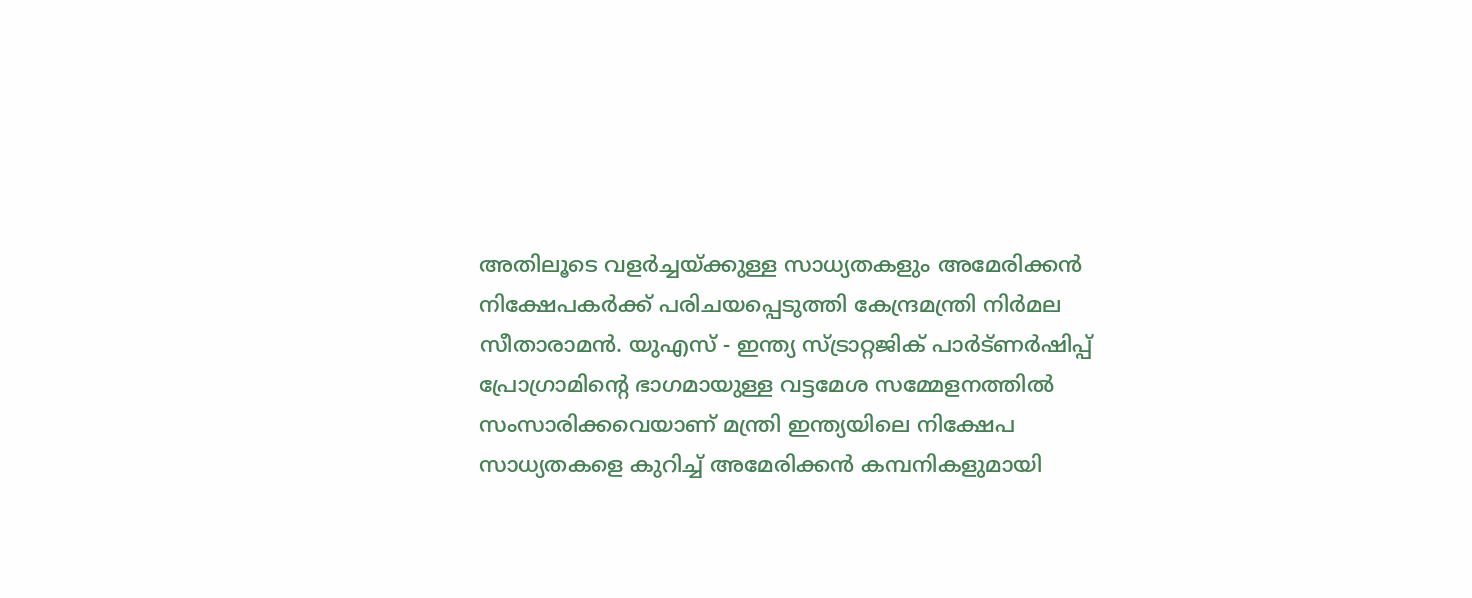അതിലൂടെ വളർച്ചയ്ക്കുള്ള സാധ്യതകളും അമേരിക്കൻ നിക്ഷേപകർക്ക് പരിചയപ്പെടുത്തി കേന്ദ്രമന്ത്രി നിർമല സീതാരാമൻ. യുഎസ് - ഇന്ത്യ സ്ട്രാറ്റജിക് പാർട്ണർഷിപ്പ് പ്രോഗ്രാമിന്റെ ഭാഗമായുള്ള വട്ടമേശ സമ്മേളനത്തിൽ സംസാരിക്കവെയാണ് മന്ത്രി ഇന്ത്യയിലെ നിക്ഷേപ സാധ്യതകളെ കുറിച്ച് അമേരിക്കന്‍ കമ്പനികളുമായി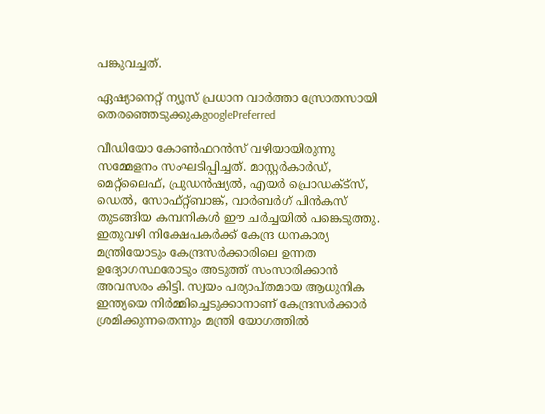പങ്കുവച്ചത്.

ഏഷ്യാനെറ്റ് ന്യൂസ് പ്രധാന വാർത്താ സ്രോതസായി തെരഞ്ഞെടുക്കുകgooglePreferred

വീഡിയോ കോൺഫറൻസ് വഴിയായിരുന്നു സമ്മേളനം സംഘടിപ്പിച്ചത്. മാസ്റ്റർകാർഡ്, മെറ്റ്ലൈഫ്, പ്രുഡൻഷ്യൽ, എയർ പ്രൊഡക്ട്സ്, ഡെൽ, സോഫ്റ്റ്ബാങ്ക്, വാർബർഗ് പിൻകസ് തുടങ്ങിയ കമ്പനികൾ ഈ ചർച്ചയിൽ പങ്കെടുത്തു. ഇതുവഴി നിക്ഷേപകർക്ക് കേന്ദ്ര ധനകാര്യ മന്ത്രിയോടും കേന്ദ്രസർക്കാരിലെ ഉന്നത ഉദ്യോഗസ്ഥരോടും അടുത്ത് സംസാരിക്കാൻ അവസരം കിട്ടി. സ്വയം പര്യാപ്തമായ ആധുനിക ഇന്ത്യയെ നിർമ്മിച്ചെടുക്കാനാണ് കേന്ദ്രസർക്കാർ ശ്രമിക്കുന്നതെന്നും മന്ത്രി യോഗത്തിൽ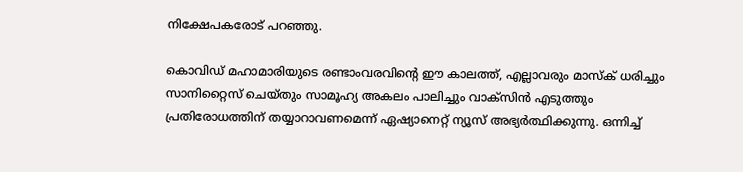നിക്ഷേപകരോട് പറഞ്ഞു.

കൊവിഡ് മഹാമാരിയുടെ രണ്ടാംവരവിന്റെ ഈ കാലത്ത്, എല്ലാവരും മാസ്‌ക് ധരിച്ചും സാനിറ്റൈസ് ചെയ്തും സാമൂഹ്യ അകലം പാലിച്ചും വാക്‌സിന്‍ എടുത്തും പ്രതിരോധത്തിന് തയ്യാറാവണമെന്ന് ഏഷ്യാനെറ്റ് ന്യൂസ് അഭ്യര്‍ത്ഥിക്കുന്നു. ഒന്നിച്ച്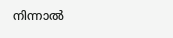നിന്നാല്‍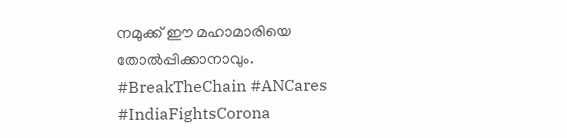നമുക്ക് ഈ മഹാമാരിയെ തോല്‍പ്പിക്കാനാവും. #BreakTheChain #ANCares #IndiaFightsCorona